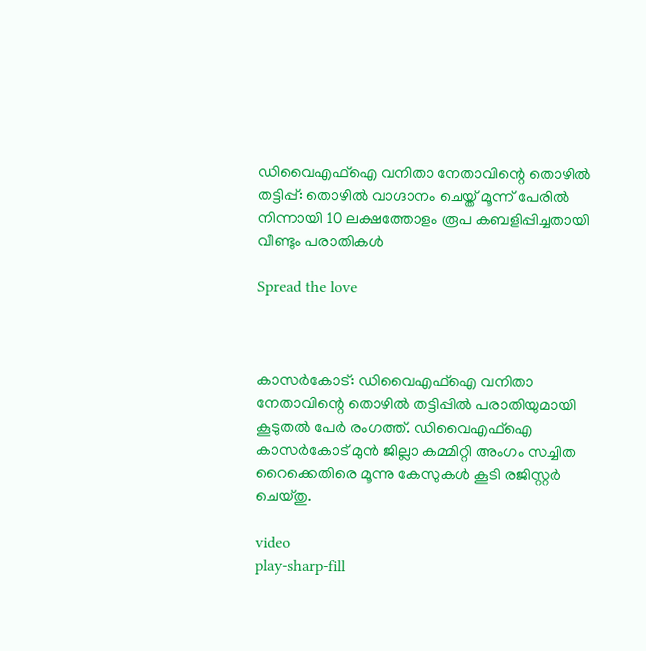ഡിവൈഎഫ്ഐ വനിതാ നേതാവിന്റെ തൊഴിൽ തട്ടിപ്പ്: തൊഴിൽ വാഗ്ദാനം ചെയ്ത് മൂന്ന് പേരിൽ നിന്നായി 10 ലക്ഷത്തോളം രൂപ കബളിപ്പിച്ചതായി വീണ്ടും പരാതികൾ

Spread the love



കാസർകോട്: ഡിവൈഎഫ്‌ഐ വനിതാ നേതാവിന്റെ തൊഴില്‍ തട്ടിപ്പില്‍ പരാതിയുമായി കൂടുതൽ പേർ രംഗത്ത്. ഡിവൈഎഫ്‌ഐ കാസർകോട് മുൻ ജില്ലാ കമ്മിറ്റി അംഗം സച്ചിത റൈക്കെതിരെ മൂന്നു കേസുകള്‍ കൂടി രജിസ്റ്റർ ചെയ്തു.

video
play-sharp-fill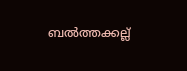ബല്‍ത്തക്കല്ല്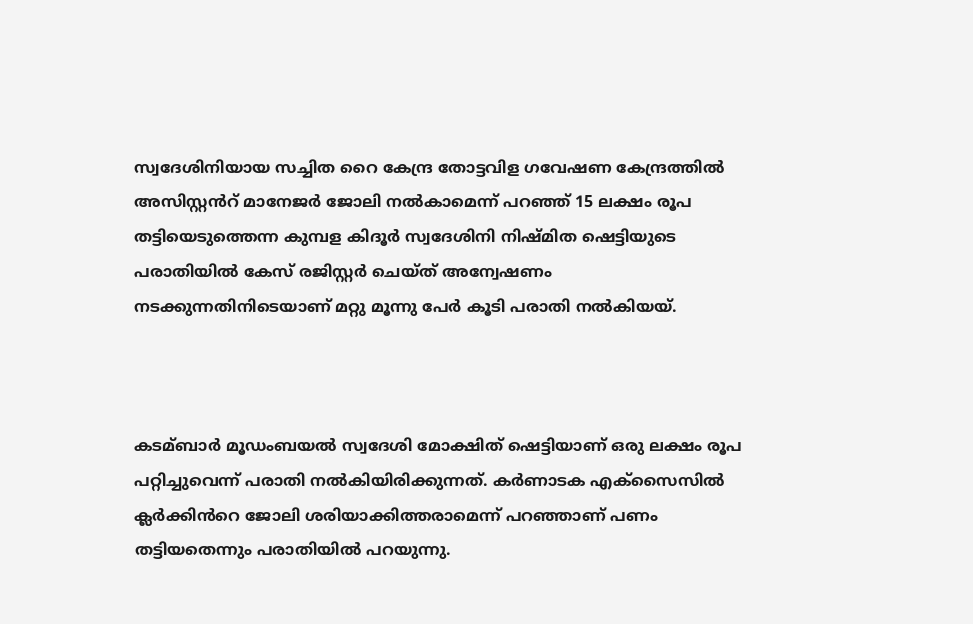സ്വദേശിനിയായ സച്ചിത റൈ കേന്ദ്ര തോട്ടവിള ഗവേഷണ കേന്ദ്രത്തില്‍ അസിസ്റ്റൻറ് മാനേജർ ജോലി നല്‍കാമെന്ന് പറഞ്ഞ് 15 ലക്ഷം രൂപ തട്ടിയെടുത്തെന്ന കുമ്പള കിദൂർ സ്വദേശിനി നിഷ്മിത ഷെട്ടിയുടെ പരാതിയില്‍ കേസ് രജിസ്റ്റർ ചെയ്ത് അന്വേഷണം നടക്കുന്നതിനിടെയാണ് മറ്റു മൂന്നു പേർ കൂടി പരാതി നൽകിയയ്.



കടമ്ബാർ മൂഡംബയൽ സ്വദേശി മോക്ഷിത് ഷെട്ടിയാണ് ഒരു ലക്ഷം രൂപ പറ്റിച്ചുവെന്ന് പരാതി നല്‍കിയിരിക്കുന്നത്. കർണാടക എക്സൈസില്‍ ക്ലർക്കിൻറെ ജോലി ശരിയാക്കിത്തരാമെന്ന് പറഞ്ഞാണ് പണം തട്ടിയതെന്നും പരാതിയില്‍ പറയുന്നു.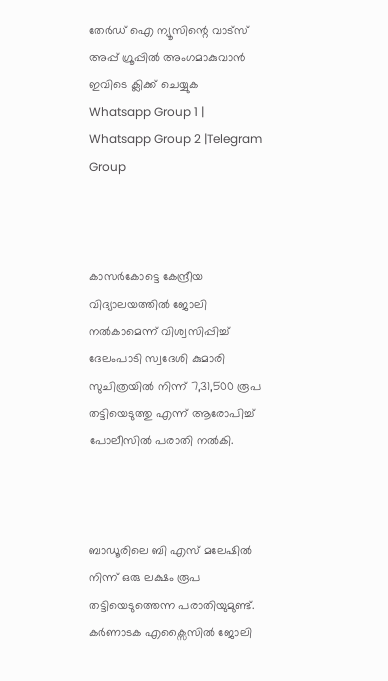തേർഡ് ഐ ന്യൂസിന്റെ വാട്സ് അപ്പ് ഗ്രൂപ്പിൽ അംഗമാകുവാൻ ഇവിടെ ക്ലിക്ക് ചെയ്യുക
Whatsapp Group 1 | Whatsapp Group 2 |Telegram Group



കാസർകോട്ടെ കേന്ദ്രീയ വിദ്യാലയത്തില്‍ ജോലി നല്‍കാമെന്ന് വിശ്വസിപ്പിച്ച്‌ ദേലംപാടി സ്വദേശി കുമാരി സുചിത്രയിൽ നിന്ന് 7,31,500 രൂപ തട്ടിയെടുത്തു എന്ന് ആരോപിച്ച് പോലീസിൽ പരാതി നൽകി.



ബാഡൂരിലെ ബി എസ് മലേഷില്‍ നിന്ന് ഒരു ലക്ഷം രൂപ തട്ടിയെടുത്തെന്ന പരാതിയുമുണ്ട്. കർണാടക എക്സൈസില്‍ ജോലി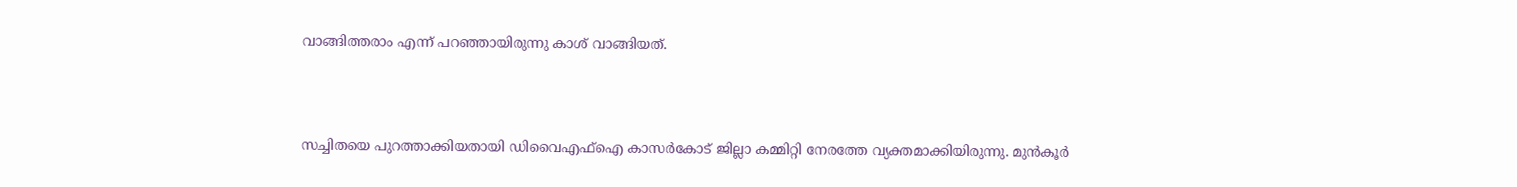വാങ്ങിത്തരാം എന്ന് പറഞ്ഞായിരുന്നു കാശ് വാങ്ങിയത്.



സച്ചിതയെ പുറത്താക്കിയതായി ഡിവൈഎഫ്‌ഐ കാസർകോട് ജില്ലാ കമ്മിറ്റി നേരത്തേ വ്യക്തമാക്കിയിരുന്നു. മുൻകൂർ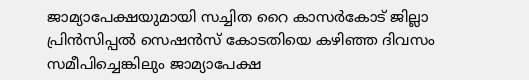ജാമ്യാപേക്ഷയുമായി സച്ചിത റൈ കാസർകോട് ജില്ലാ പ്രിൻസിപ്പല്‍ സെഷൻ‍സ് കോടതിയെ കഴിഞ്ഞ ദിവസം സമീപിച്ചെങ്കിലും ജാമ്യാപേക്ഷ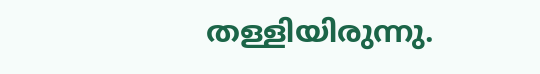തള്ളിയിരുന്നു.